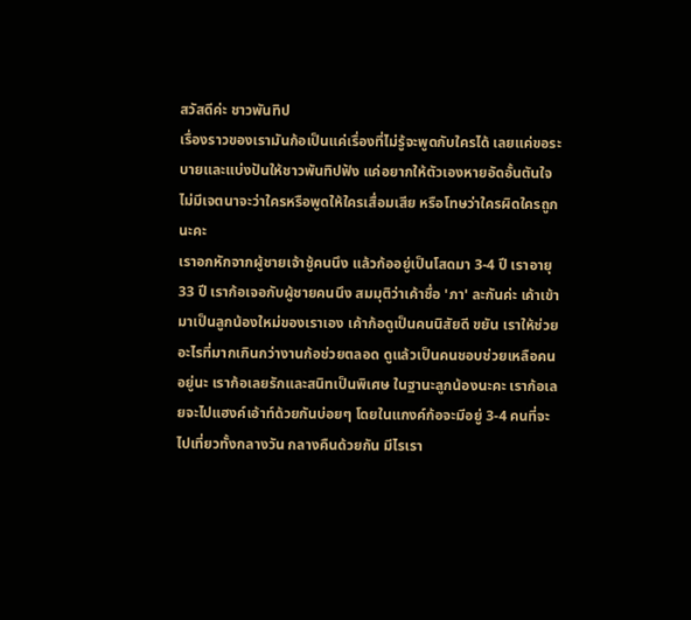สวัสดีค่ะ ชาวพันทิป
เรื่องราวของเรามันก้อเป็นแค่เรื่องที่ไม่รู้จะพูดกับใครได้ เลยแค่ขอระบายและแบ่งปันให้ชาวพันทิปฟัง แค่อยากให้ตัวเองหายอัดอั้นตันใจ ไม่มีเจตนาจะว่าใครหรือพูดให้ใครเสื่อมเสีย หรือโทษว่าใครผิดใครถูกนะคะ
เราอกหักจากผู้ชายเจ้าชู้คนนึง แล้วก้ออยู่เป็นโสดมา 3-4 ปี เราอายุ 33 ปี เราก้อเจอกับผู้ชายคนนึง สมมุติว่าเค้าชื่อ 'ภา' ละกันค่ะ เค้าเข้ามาเป็นลูกน้องใหม่ของเราเอง เค้าก้อดูเป็นคนนิสัยดี ขยัน เราให้ช่วยอะไรที่มากเกินกว่างานก้อช่วยตลอด ดูแล้วเป็นคนชอบช่วยเหลือคนอยู่นะ เราก้อเลยรักและสนิทเป็นพิเศษ ในฐานะลูกน้องนะคะ เราก้อเลยจะไปแฮงค์เอ้าท์ด้วยกันบ่อยๆ โดยในแกงค์ก้อจะมีอยู่ 3-4 คนที่จะไปเที่ยวทั้งกลางวัน กลางคืนด้วยกัน มีไรเรา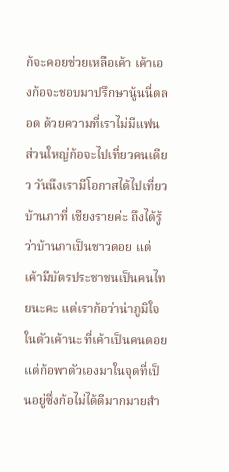ก้จะคอยช่วยเหลือเค้า เค้าเองก้อจะชอบมาปรึกษานู้นนี่ตลอด ด้วยความที่เราไม่มีแฟน ส่วนใหญ่ก้อจะไปเที่ยวคนเดียว วันนึงเรามีโอกาสได้ไปเที่ยวบ้านภาที่ เชียงรายค่ะ ถึงได้รู้ว่าบ้านภาเป็นชาวดอย แต่เค้ามีบัตรประชาชนเป็นคนไทยนะคะ แต่เราก้อว่าน่าภูมิใจในตัวเค้านะ ที่เค้าเป็นคนดอยแต่ก้อพาตัวเองมาในจุดที่เป็นอยู่ซึ่งก้อไม่ได้ดีมากมายสำ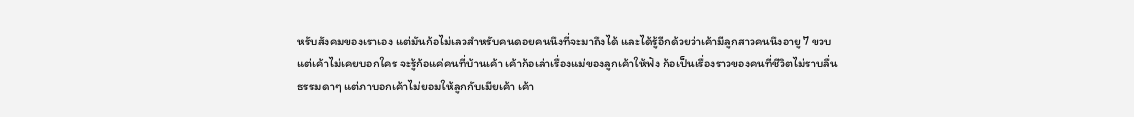หรับสังคมของเราเอง แต่มันก้อไม่เลวสำหรับคนดอยคนนึงที่จะมาถึงได้ และได้รู้อีกด้วยว่าเค้ามีลูกสาวคนนึงอายู 7 ขวบ แต่เค้าไม่เคยบอกใคร จะรู้ก้อแค่คนที่บ้านเค้า เค้าก้อเล่าเรื่องแม่ของลูกเค้าให้ฟัง ก้อเป็นเรื่องราวของคนที่ชีวิตไม่ราบลื่นธรรมดาๆ แต่ภาบอกเค้าไม่ยอมให้ลูกกับเมียเค้า เค้า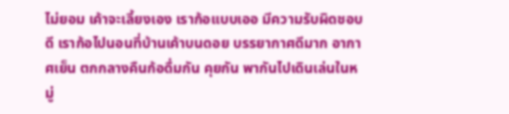ไม่ยอม เค้าจะเลี้ยงเอง เราก้อแบบเออ มีความรับผิดชอบดี เราก้อไปนอนที่บ้านเค้าบนดอย บรรยากาศดีมาก อากาศเย็น ตกกลางคืนก้อดื่มกัน คุยกัน พากันไปเดินเล่นในหมู่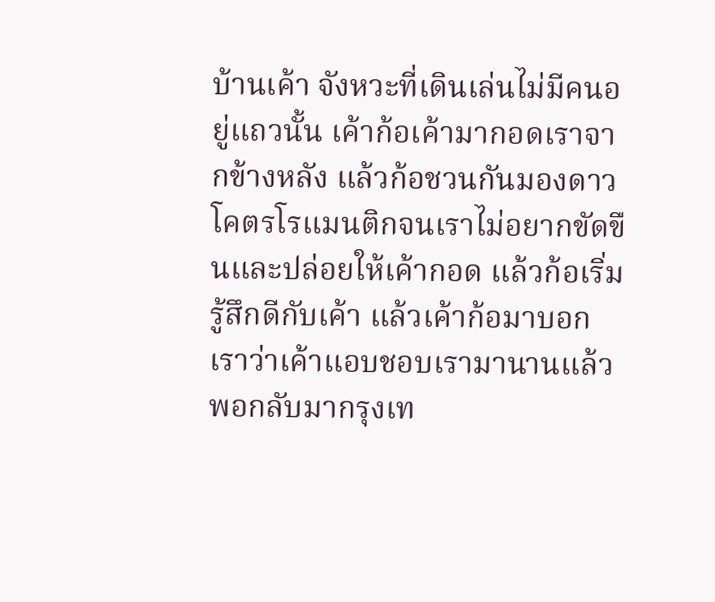บ้านเค้า จังหวะที่เดินเล่นไม่มีคนอยู่แถวนั้น เค้าก้อเค้ามากอดเราจากข้างหลัง แล้วก้อชวนกันมองดาว โคตรโรแมนติกจนเราไม่อยากขัดขืนและปล่อยให้เค้ากอด แล้วก้อเริ่มรู้สึกดีกับเค้า แล้วเค้าก้อมาบอกเราว่าเค้าแอบชอบเรามานานแล้ว พอกลับมากรุงเท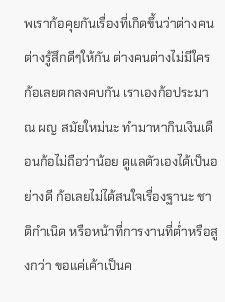พเราก้อคุยกันเรื่องที่เกิดขึ้นว่าต่างคนต่างรู้สึกดีๆให้กัน ต่างคนต่างไม่มีใคร ก้อเลยตกลงคบกัน เราเองก้อประมาณ ผญ สมัยใหม่นะ ทำมาหากินเงินเดือนก้อไม่ถือว่าน้อย ดูแลตัวเองได้เป็นอย่างดี ก้อเลยไม่ได้สนใจเรื่องฐานะ ชาติกำเนิด หรือหน้าที่การงานที่ต่ำหรือสูงกว่า ขอแค่เค้าเป็นค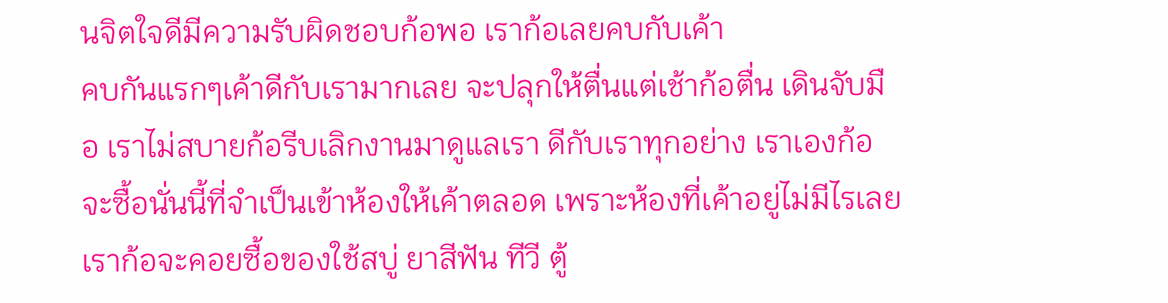นจิตใจดีมีความรับผิดชอบก้อพอ เราก้อเลยคบกับเค้า
คบกันแรกๆเค้าดีกับเรามากเลย จะปลุกให้ตื่นแต่เช้าก้อตื่น เดินจับมือ เราไม่สบายก้อรีบเลิกงานมาดูแลเรา ดีกับเราทุกอย่าง เราเองก้อจะซื้อนั่นนี้ที่จำเป็นเข้าห้องให้เค้าตลอด เพราะห้องที่เค้าอยู่ไม่มีไรเลย เราก้อจะคอยซื้อของใช้สบู่ ยาสีฟัน ทีวี ตู้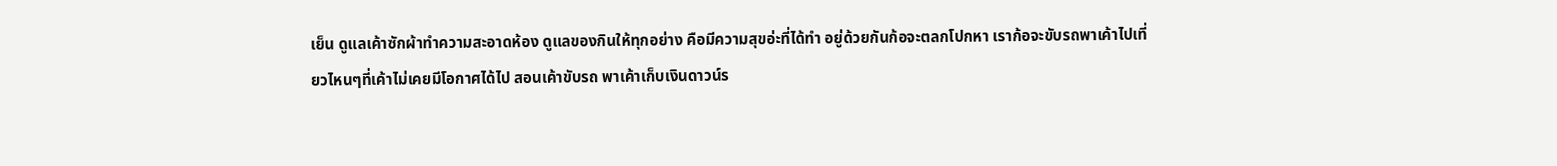เย็น ดูแลเค้าซักผ้าทำความสะอาดห้อง ดูแลของกินให้ทุกอย่าง คือมีความสุขอ่ะที่ได้ทำ อยู่ด้วยกันก้อจะตลกโปกหา เราก้อจะขับรถพาเค้าไปเที่ยวไหนๆที่เค้าไม่เคยมีโอกาศได้ไป สอนเค้าขับรถ พาเค้าเก็บเงินดาวน์ร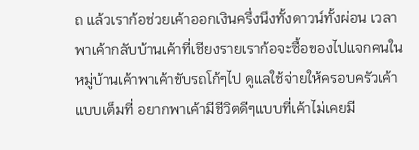ถ แล้วเราก้อช่วยเค้าออกเงินครึ่งนึงทั้งดาวน์ทั้งผ่อน เวลาพาเค้ากลับบ้านเค้าที่เชียงรายเราก้อจะซื้อของไปแจกคนในหมู่บ้านเค้าพาเค้าขับรถโก้ๆไป ดูแลใช้จ่ายให้ครอบครัวเค้าแบบเต็มที่ อยากพาเค้ามีชีวิตดีๆแบบที่เค้าไม่เคยมี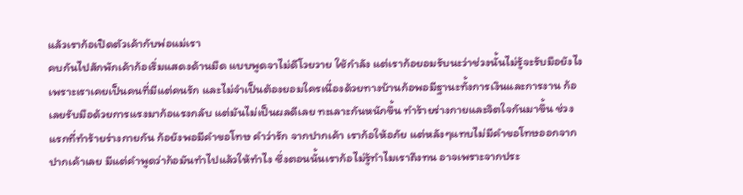แล้วเราก้อเปิดตัวเค้ากับพ่อแม่เรา
คบกันไปสักพักเค้าก้อเริ่มแสดงด้านมืด แบบพูดจาไม่ดีโวยวาย ใช้กำลัง แต่เราก้อยอมรับนะว่าช่วงนั้นไม่รู้จะรับมือยังไง เพราะเราเคยเป็นคนที่มีแต่คนรัก และไม่จำเป็นต้องยอมใครเนื่องด้วยทางบ้านก้อพอมีฐานะทั้งการเงินและการงาน ก้อเลยรับมือด้วยการแรงมาก้อแรงกลับ แต่มันไม่เป็นผลดีเลย ทะเลาะกันหนักขึ้น ทำร้ายร่างกายและจิตใจกันมาขึ้น ช่วงแรกที่ทำร้ายร่างกายกัน ก้อยังพอมีคำขอโทษ คำว่ารัก จากปากเค้า เราก้อให้อภัย แต่หลังๆแทบไม่มีคำขอโทษออกจากปากเค้าเลย มีแต่คำพูดว่าก้อมันทำไปแล้วให้ทำไง ซึ่งตอนนั้นเราก้อไม่รู้ทำไมเราถึงทน อาจเพราะจากประ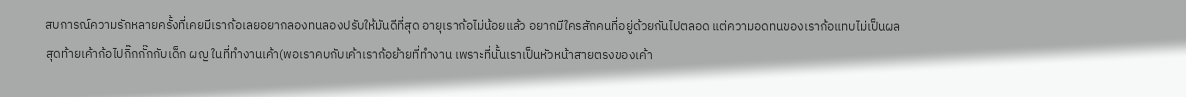สบการณ์ความรักหลายครั้งที่เคยมีเราก้อเลยอยากลองทนลองปรับให้มันดีที่สุด อายุเราก้อไม่น้อยแล้ว อยากมีใครสักคนที่อยู่ด้วยกันไปตลอด แต่ความอดทนของเราก้อแทบไม่เป็นผล สุดท้ายเค้าก้อไปกิ๊กกั๊กกับเด็ก ผญ ในที่ทำงานเค้า(พอเราคบกับเค้าเราก้อย้ายที่ทำงาน เพราะที่นั้นเราเป็นหัวหน้าสายตรงของเค้า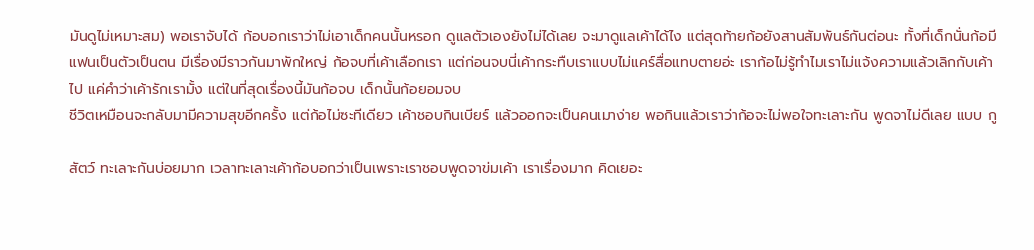มันดูไม่เหมาะสม) พอเราจับได้ ก้อบอกเราว่าไม่เอาเด็กคนนั้นหรอก ดูแลตัวเองยังไม่ได้เลย จะมาดูแลเค้าได้ไง แต่สุดท้ายก้อยังสานสัมพันธ์กันต่อนะ ทั้งที่เด็กนั่นก้อมีแฟนเป็นตัวเป็นตน มีเรื่องมีราวกันมาพักใหญ่ ก้อจบที่เค้าเลือกเรา แต่ก่อนจบนี่เค้ากระทืบเราแบบไม่แคร์สื่อแทบตายอ่ะ เราก้อไม่รู้ทำไมเราไม่แจ้งความแล้วเลิกกับเค้าไป แค่คำว่าเค้ารักเรามั้ง แต่ในที่สุดเรื่องนี้มันก้อจบ เด็กนั้นก้อยอมจบ
ชีวิตเหมือนจะกลับมามีความสุขอีกครั้ง แต่ก้อไม่ซะทีเดียว เค้าชอบกินเบียร์ แล้วออกจะเป็นคนเมาง่าย พอกินแล้วเราว่าก้อจะไม่พอใจทะเลาะกัน พูดจาไม่ดีเลย แบบ กู

สัตว์ ทะเลาะกันบ่อยมาก เวลาทะเลาะเค้าก้อบอกว่าเป็นเพราะเราชอบพูดจาข่มเค้า เราเรื่องมาก คิดเยอะ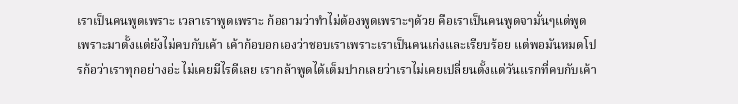เราเป็นคนพูดเพราะ เวลาเราพูดเพราะ ก้อถามว่าทำไม่ต้องพูดเพราะๆด้วย คือเราเป็นคนพูดจามั่นๆแต่พูดเพราะมาตั้งแต่ยังไม่คบกับเค้า เค้าก้อบอกเองว่าชอบเราเพราะเราเป็นคนเก่งและเรียบร้อย แต่พอมันหมดโปรก้อว่าเราทุกอย่างอ่ะ ไม่เคยมีไรดีเลย เรากล้าพูดได้เต็มปากเลยว่าเราไม่เคยเปลี่ยนตั้งแต่วันแรกที่คบกับเค้า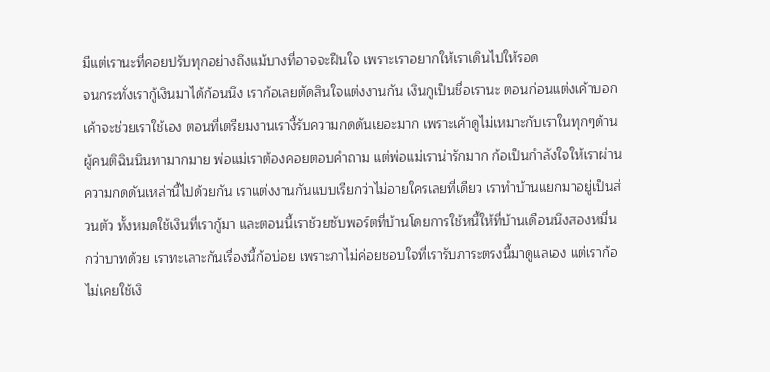มีแต่เรานะที่คอยปรับทุกอย่างถึงแม้บางที่อาจจะฝืนใจ เพราะเราอยากให้เราเดินไปให้รอด
จนกระทั่งเรากู้เงินมาได้ก้อนนึง เราก้อเลยตัดสินใจแต่งงานกัน เงินกูเป็นชื่อเรานะ ตอนก่อนแต่งเค้าบอกเค้าจะช่วยเราใช้เอง ตอนที่เตรียมงานเรางี้รับความกดดันเยอะมาก เพราะเค้าดูไม่เหมาะกับเราในทุกๆด้าน ผู้คนติฉินนินทามากมาย พ่อแม่เราต้องคอยตอบคำถาม แต่พ่อแม่เราน่ารักมาก ก้อเป็นกำลังใจให้เราผ่านความกดดันเหล่านี้ไปด้วยกัน เราแต่งงานกันแบบเรียกว่าไม่อายใครเลยที่เดียว เราทำบ้านแยกมาอยู่เป็นส่วนตัว ทั้งหมดใช้เงินที่เรากู้มา และตอนนี้เราช้วยซับพอร์ตที่บ้านโดยการใช้หนี้ให้ที่บ้านเดือนนึงสองหมื่นกว่าบาทด้วย เราทะเลาะกันเรื่องนี้ก้อบ่อย เพราะภาไม่ค่อยชอบใจที่เรารับภาระตรงนี้มาดูแลเอง แต่เราก้อไม่เคยใช้เงิ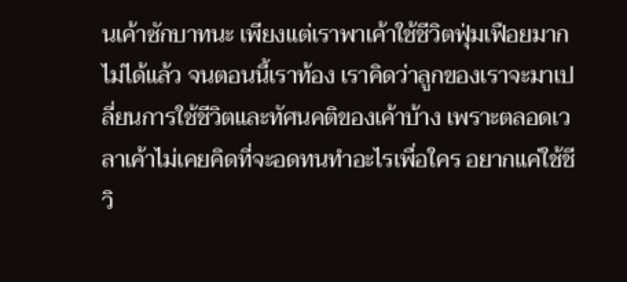นเค้าซักบาทนะ เพียงแต่เราพาเค้าใช้ชีวิตฟุ่มเฟือยมากไม่ได้แล้ว จนตอนนี้เราท้อง เราคิดว่าลูกของเราจะมาเปลี่ยนการใช้ชีวิตและทัศนคติของเค้าบ้าง เพราะตลอดเวลาเค้าไม่เคยคิดที่จะอดทนทำอะไรเพื่อใคร อยากแค่ใช้ชีวิ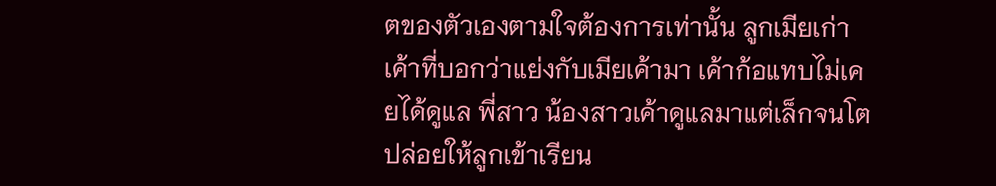ตของตัวเองตามใจต้องการเท่านั้น ลูกเมียเก่าเค้าที่บอกว่าแย่งกับเมียเค้ามา เค้าก้อแทบไม่เคยได้ดูแล พี่สาว น้องสาวเค้าดูแลมาแต่เล็กจนโต ปล่อยให้ลูกเข้าเรียน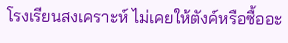โรงเรียนสงเคราะห์ ไม่เคยให้ตังค์หรือซื้ออะ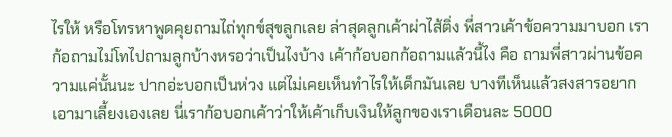ไรให้ หรือโทรหาพูดคุยถามไถ่ทุกข์สุขลูกเลย ล่าสุดลูกเค้าผ่าไส้ติ่ง พี่สาวเค้าข้อความมาบอก เราก้อถามไม่โทไปถามลูกบ้างหรอว่าเป็นไงบ้าง เค้าก้อบอกก้อถามแล้วนี้ไง คือ ถามพี่สาวผ่านข้อความแค่นั้นนะ ปากอ่ะบอกเป็นห่วง แต่ไม่เคยเห็นทำไรให้เด็กมันเลย บางทีเห็นแล้วสงสารอยากเอามาเลี้ยงเองเลย นี่เราก้อบอกเค้าว่าให้เค้าเก็บเงินให้ลูกของเราเดือนละ 5000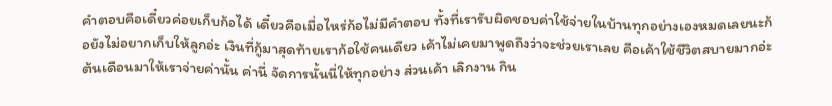คำตอบคือเดี๋ยวค่อยเก็บก้อได้ เดี๋ยวคือเมื่อไหร่ก้อไม่มีคำตอบ ทั้งที่เรารับผิดชอบค่าใช้จ่ายในบ้านทุกอย่างเองหมดเลยนะก้อยังไม่อยากเก็บให้ลูกอ่ะ เงินที่กู้มาสุดท้ายเราก้อใช้คนเดียว เค้าไม่เคยมาพูดถึงว่าจะช่วยเราเลย คือเค้าใช้ชีวิตสบายมากอ่ะ ต้นเดือนมาให้เราจ่ายค่านั้น ค่านี่ จัดการนั้นนี่ให้ทุกอย่าง ส่วนเค้า เลิกงาน กิน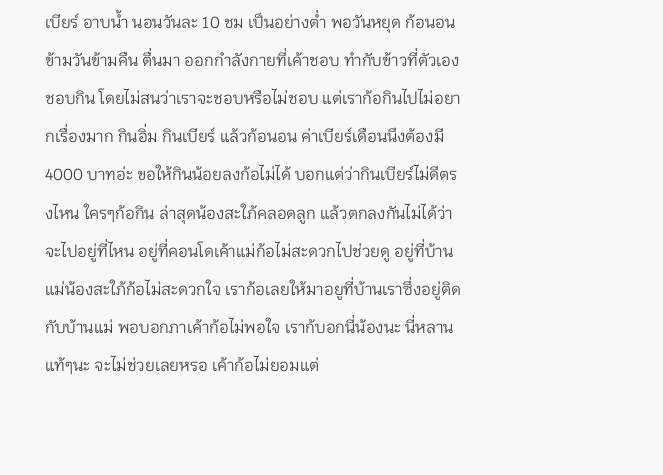เบียร์ อาบน้ำ นอนวันละ 10 ชม เป็นอย่างต่ำ พอวันหยุด ก้อนอนข้ามวันข้ามคืน ตื่นมา ออกกำลังกายที่เค้าชอบ ทำกับข้าวที่ตัวเองชอบกิน โดยไม่สนว่าเราจะชอบหรือไม่ชอบ แต่เราก้อกินไปไม่อยากเรื่องมาก กินอิ่ม กินเบียร์ แล้วก้อนอน ค่าเบียร์เดือนนึงต้องมี 4000 บาทอ่ะ ขอให้กินน้อยลงก้อไม่ได้ บอกแต่ว่ากินเบียร์ไม่ดีตรงไหน ใครๆก้อกิน ล่าสุดน้องสะใภ้คลอดลูก แล้วตกลงกันไม่ได้ว่าจะไปอยู่ที่ไหน อยู่ที่คอนโดเค้าแม่ก้อไม่สะดวกไปช่วยดู อยู่ที่บ้านแม่น้องสะใภ้ก้อไม่สะดวกใจ เราก้อเลยให้มาอยูที่บ้านเราซึ่งอยู่ติดกับบ้านแม่ พอบอกภาเค้าก้อไม่พอใจ เราก้บอกนี่น้องนะ นี่หลานแท้ๆนะ จะไม่ช่วยเลยหรอ เค้าก้อไม่ยอมแต่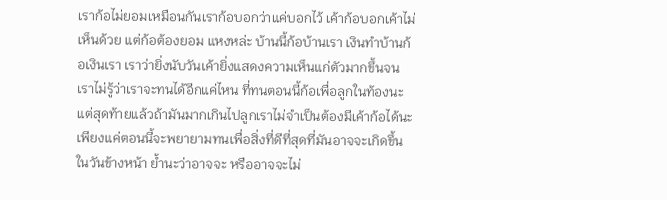เราก้อไม่ยอมเหมือนกันเราก้อบอกว่าแค่บอกไว้ เค้าก้อบอกเค้าไม่เห็นด้วย แต่ก้อต้องยอม แหงหล่ะ บ้านนี้ก้อบ้านเรา เงินทำบ้านก้อเงินเรา เราว่ายิ่งนับวันเค้ายิ่งแสดงความเห็นแก่ตัวมากขึ้นจนเราไม่รู้ว่าเราจะทนได้อีกแค่ไหน ที่ทนตอนนี้ก้อเพื่อลูกในท้องนะ แต่สุดท้ายแล้วถ้ามันมากเกินไปลูกเราไม่จำเป็นต้องมีเค้าก้อได้นะ เพียงแค่ตอนนี้จะพยายามทนเพื่อสิ่งที่ดีที่สุดที่มันอาจจะเกิดขึ้นในวันข้างหน้า ย้ำนะว่าอาจจะ หรืออาจจะไม่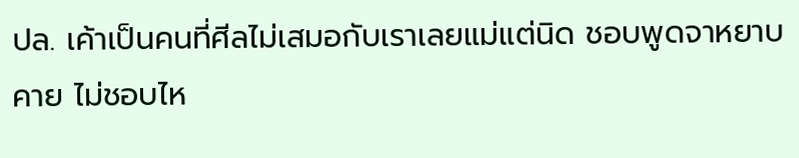ปล. เค้าเป็นคนที่ศีลไม่เสมอกับเราเลยแม่แต่นิด ชอบพูดจาหยาบคาย ไม่ชอบไห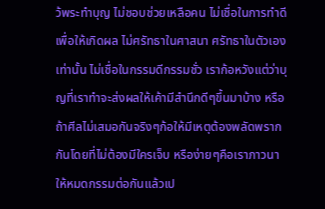ว้พระทำบุญ ไม่ชอบช่วยเหลือคน ไม่เชื่อในการทำดีเพื่อให้เกิดผล ไม่ศรัทธาในศาสนา ศรัทธาในตัวเองเท่านั้น ไม่เชื่อในกรรมดีกรรมชั่ว เราก้อหวังแต่ว่าบุญที่เราทำจะส่งผลให้เค้ามีสำนึกดีๆขึ้นมาบ้าง หรือถ้าศีลไม่เสมอกันจริงๆก้อให้มีเหตุต้องพลัดพรากกันโดยที่ไม่ต้องมีใครเจ็บ หรือง่ายๆคือเราภาวนาให้หมดกรรมต่อกันแล้วเป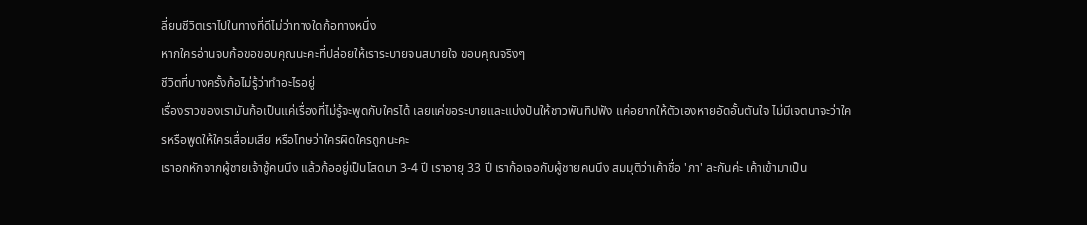ลี่ยนชีวิตเราไปในทางที่ดีไม่ว่าทางใดก้อทางหนึ่ง
หากใครอ่านจบก้อขอขอบคุณนะคะที่ปล่อยให้เราระบายจนสบายใจ ขอบคุณจริงๆ
ชีวิตที่บางครั้งก้อไม่รู้ว่าทำอะไรอยู่
เรื่องราวของเรามันก้อเป็นแค่เรื่องที่ไม่รู้จะพูดกับใครได้ เลยแค่ขอระบายและแบ่งปันให้ชาวพันทิปฟัง แค่อยากให้ตัวเองหายอัดอั้นตันใจ ไม่มีเจตนาจะว่าใครหรือพูดให้ใครเสื่อมเสีย หรือโทษว่าใครผิดใครถูกนะคะ
เราอกหักจากผู้ชายเจ้าชู้คนนึง แล้วก้ออยู่เป็นโสดมา 3-4 ปี เราอายุ 33 ปี เราก้อเจอกับผู้ชายคนนึง สมมุติว่าเค้าชื่อ 'ภา' ละกันค่ะ เค้าเข้ามาเป็น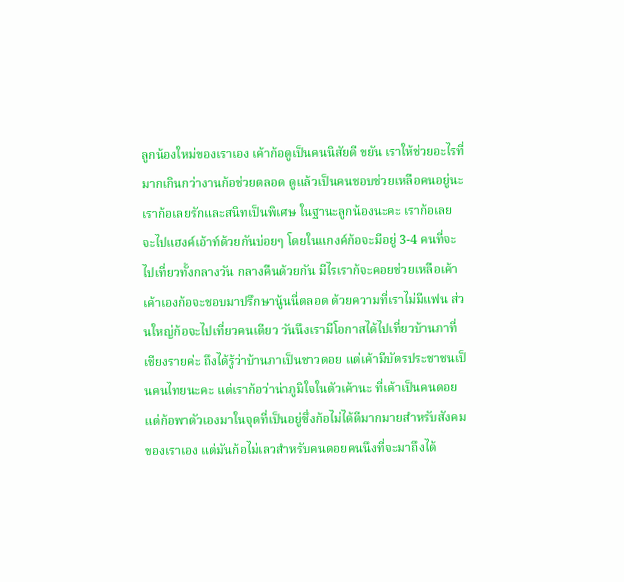ลูกน้องใหม่ของเราเอง เค้าก้อดูเป็นคนนิสัยดี ขยัน เราให้ช่วยอะไรที่มากเกินกว่างานก้อช่วยตลอด ดูแล้วเป็นคนชอบช่วยเหลือคนอยู่นะ เราก้อเลยรักและสนิทเป็นพิเศษ ในฐานะลูกน้องนะคะ เราก้อเลยจะไปแฮงค์เอ้าท์ด้วยกันบ่อยๆ โดยในแกงค์ก้อจะมีอยู่ 3-4 คนที่จะไปเที่ยวทั้งกลางวัน กลางคืนด้วยกัน มีไรเราก้จะคอยช่วยเหลือเค้า เค้าเองก้อจะชอบมาปรึกษานู้นนี่ตลอด ด้วยความที่เราไม่มีแฟน ส่วนใหญ่ก้อจะไปเที่ยวคนเดียว วันนึงเรามีโอกาสได้ไปเที่ยวบ้านภาที่ เชียงรายค่ะ ถึงได้รู้ว่าบ้านภาเป็นชาวดอย แต่เค้ามีบัตรประชาชนเป็นคนไทยนะคะ แต่เราก้อว่าน่าภูมิใจในตัวเค้านะ ที่เค้าเป็นคนดอยแต่ก้อพาตัวเองมาในจุดที่เป็นอยู่ซึ่งก้อไม่ได้ดีมากมายสำหรับสังคมของเราเอง แต่มันก้อไม่เลวสำหรับคนดอยคนนึงที่จะมาถึงได้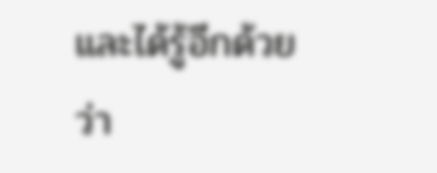และได้รู้อีกด้วยว่า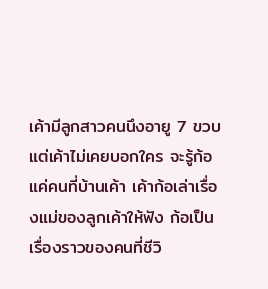เค้ามีลูกสาวคนนึงอายู 7 ขวบ แต่เค้าไม่เคยบอกใคร จะรู้ก้อแค่คนที่บ้านเค้า เค้าก้อเล่าเรื่องแม่ของลูกเค้าให้ฟัง ก้อเป็นเรื่องราวของคนที่ชีวิ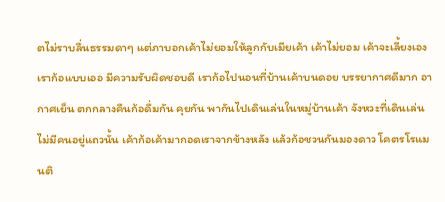ตไม่ราบลื่นธรรมดาๆ แต่ภาบอกเค้าไม่ยอมให้ลูกกับเมียเค้า เค้าไม่ยอม เค้าจะเลี้ยงเอง เราก้อแบบเออ มีความรับผิดชอบดี เราก้อไปนอนที่บ้านเค้าบนดอย บรรยากาศดีมาก อากาศเย็น ตกกลางคืนก้อดื่มกัน คุยกัน พากันไปเดินเล่นในหมู่บ้านเค้า จังหวะที่เดินเล่นไม่มีคนอยู่แถวนั้น เค้าก้อเค้ามากอดเราจากข้างหลัง แล้วก้อชวนกันมองดาว โคตรโรแมนติ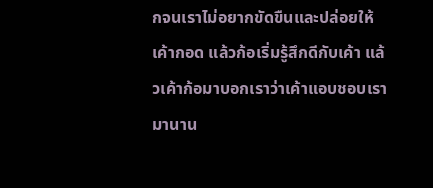กจนเราไม่อยากขัดขืนและปล่อยให้เค้ากอด แล้วก้อเริ่มรู้สึกดีกับเค้า แล้วเค้าก้อมาบอกเราว่าเค้าแอบชอบเรามานาน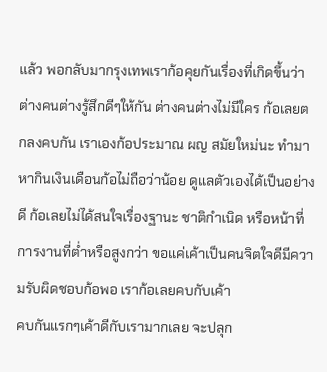แล้ว พอกลับมากรุงเทพเราก้อคุยกันเรื่องที่เกิดขึ้นว่าต่างคนต่างรู้สึกดีๆให้กัน ต่างคนต่างไม่มีใคร ก้อเลยตกลงคบกัน เราเองก้อประมาณ ผญ สมัยใหม่นะ ทำมาหากินเงินเดือนก้อไม่ถือว่าน้อย ดูแลตัวเองได้เป็นอย่างดี ก้อเลยไม่ได้สนใจเรื่องฐานะ ชาติกำเนิด หรือหน้าที่การงานที่ต่ำหรือสูงกว่า ขอแค่เค้าเป็นคนจิตใจดีมีความรับผิดชอบก้อพอ เราก้อเลยคบกับเค้า
คบกันแรกๆเค้าดีกับเรามากเลย จะปลุก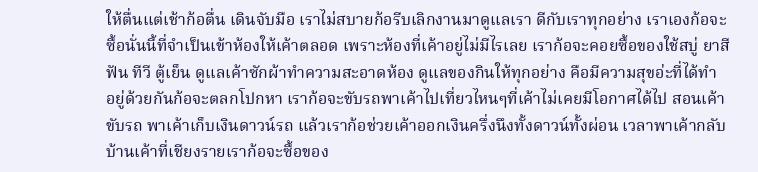ให้ตื่นแต่เช้าก้อตื่น เดินจับมือ เราไม่สบายก้อรีบเลิกงานมาดูแลเรา ดีกับเราทุกอย่าง เราเองก้อจะซื้อนั่นนี้ที่จำเป็นเข้าห้องให้เค้าตลอด เพราะห้องที่เค้าอยู่ไม่มีไรเลย เราก้อจะคอยซื้อของใช้สบู่ ยาสีฟัน ทีวี ตู้เย็น ดูแลเค้าซักผ้าทำความสะอาดห้อง ดูแลของกินให้ทุกอย่าง คือมีความสุขอ่ะที่ได้ทำ อยู่ด้วยกันก้อจะตลกโปกหา เราก้อจะขับรถพาเค้าไปเที่ยวไหนๆที่เค้าไม่เคยมีโอกาศได้ไป สอนเค้าขับรถ พาเค้าเก็บเงินดาวน์รถ แล้วเราก้อช่วยเค้าออกเงินครึ่งนึงทั้งดาวน์ทั้งผ่อน เวลาพาเค้ากลับบ้านเค้าที่เชียงรายเราก้อจะซื้อของ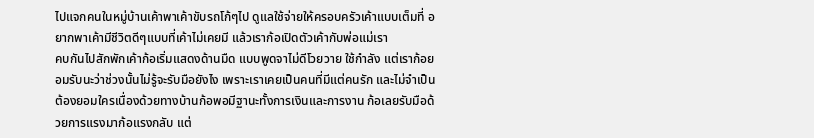ไปแจกคนในหมู่บ้านเค้าพาเค้าขับรถโก้ๆไป ดูแลใช้จ่ายให้ครอบครัวเค้าแบบเต็มที่ อยากพาเค้ามีชีวิตดีๆแบบที่เค้าไม่เคยมี แล้วเราก้อเปิดตัวเค้ากับพ่อแม่เรา
คบกันไปสักพักเค้าก้อเริ่มแสดงด้านมืด แบบพูดจาไม่ดีโวยวาย ใช้กำลัง แต่เราก้อยอมรับนะว่าช่วงนั้นไม่รู้จะรับมือยังไง เพราะเราเคยเป็นคนที่มีแต่คนรัก และไม่จำเป็นต้องยอมใครเนื่องด้วยทางบ้านก้อพอมีฐานะทั้งการเงินและการงาน ก้อเลยรับมือด้วยการแรงมาก้อแรงกลับ แต่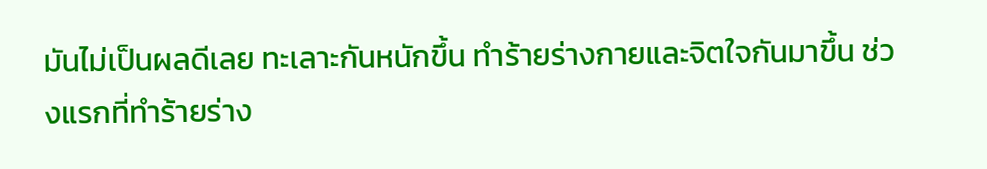มันไม่เป็นผลดีเลย ทะเลาะกันหนักขึ้น ทำร้ายร่างกายและจิตใจกันมาขึ้น ช่วงแรกที่ทำร้ายร่าง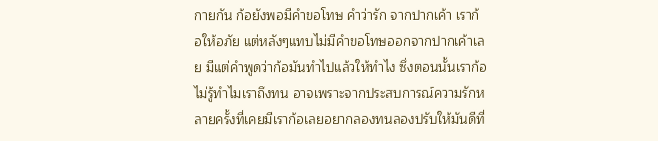กายกัน ก้อยังพอมีคำขอโทษ คำว่ารัก จากปากเค้า เราก้อให้อภัย แต่หลังๆแทบไม่มีคำขอโทษออกจากปากเค้าเลย มีแต่คำพูดว่าก้อมันทำไปแล้วให้ทำไง ซึ่งตอนนั้นเราก้อไม่รู้ทำไมเราถึงทน อาจเพราะจากประสบการณ์ความรักหลายครั้งที่เคยมีเราก้อเลยอยากลองทนลองปรับให้มันดีที่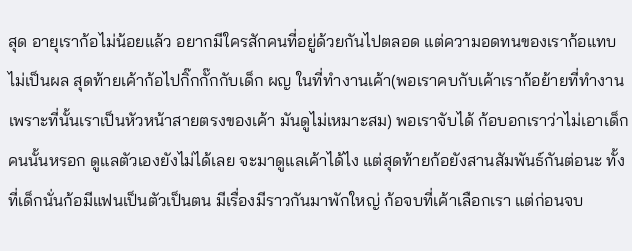สุด อายุเราก้อไม่น้อยแล้ว อยากมีใครสักคนที่อยู่ด้วยกันไปตลอด แต่ความอดทนของเราก้อแทบไม่เป็นผล สุดท้ายเค้าก้อไปกิ๊กกั๊กกับเด็ก ผญ ในที่ทำงานเค้า(พอเราคบกับเค้าเราก้อย้ายที่ทำงาน เพราะที่นั้นเราเป็นหัวหน้าสายตรงของเค้า มันดูไม่เหมาะสม) พอเราจับได้ ก้อบอกเราว่าไม่เอาเด็กคนนั้นหรอก ดูแลตัวเองยังไม่ได้เลย จะมาดูแลเค้าได้ไง แต่สุดท้ายก้อยังสานสัมพันธ์กันต่อนะ ทั้งที่เด็กนั่นก้อมีแฟนเป็นตัวเป็นตน มีเรื่องมีราวกันมาพักใหญ่ ก้อจบที่เค้าเลือกเรา แต่ก่อนจบ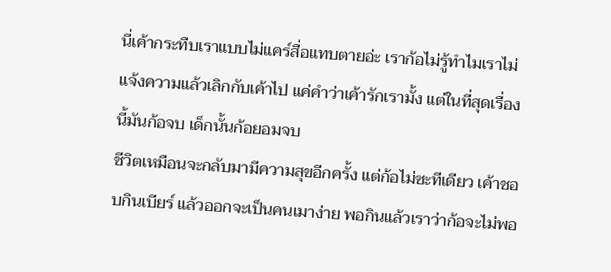นี่เค้ากระทืบเราแบบไม่แคร์สื่อแทบตายอ่ะ เราก้อไม่รู้ทำไมเราไม่แจ้งความแล้วเลิกกับเค้าไป แค่คำว่าเค้ารักเรามั้ง แต่ในที่สุดเรื่องนี้มันก้อจบ เด็กนั้นก้อยอมจบ
ชีวิตเหมือนจะกลับมามีความสุขอีกครั้ง แต่ก้อไม่ซะทีเดียว เค้าชอบกินเบียร์ แล้วออกจะเป็นคนเมาง่าย พอกินแล้วเราว่าก้อจะไม่พอ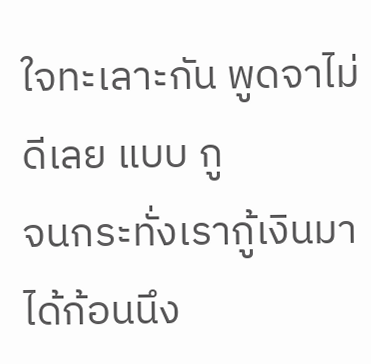ใจทะเลาะกัน พูดจาไม่ดีเลย แบบ กู
จนกระทั่งเรากู้เงินมาได้ก้อนนึง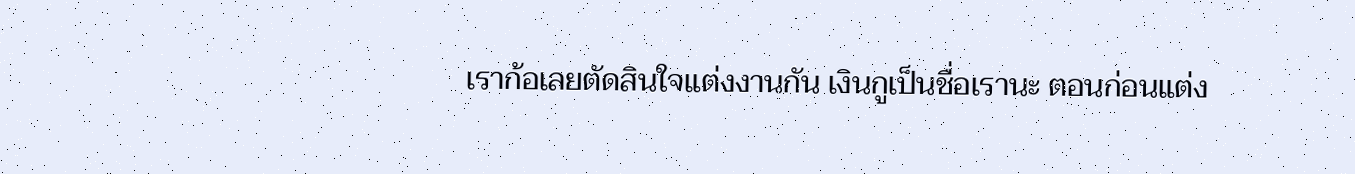เราก้อเลยตัดสินใจแต่งงานกัน เงินกูเป็นชื่อเรานะ ตอนก่อนแต่ง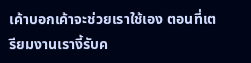เค้าบอกเค้าจะช่วยเราใช้เอง ตอนที่เตรียมงานเรางี้รับค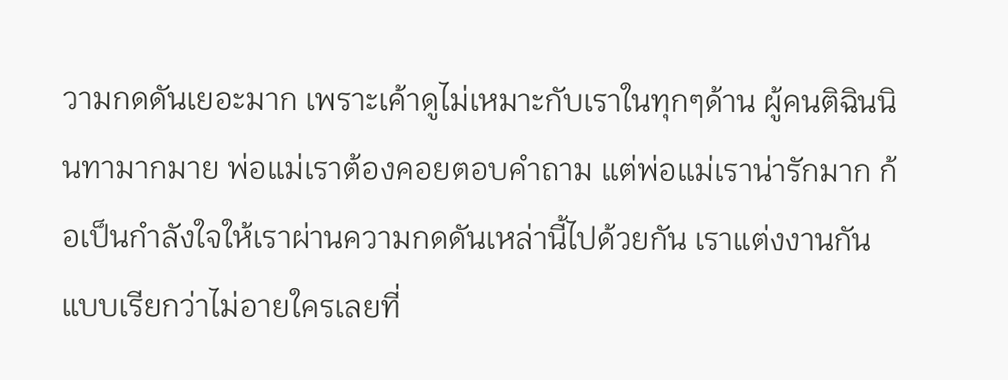วามกดดันเยอะมาก เพราะเค้าดูไม่เหมาะกับเราในทุกๆด้าน ผู้คนติฉินนินทามากมาย พ่อแม่เราต้องคอยตอบคำถาม แต่พ่อแม่เราน่ารักมาก ก้อเป็นกำลังใจให้เราผ่านความกดดันเหล่านี้ไปด้วยกัน เราแต่งงานกันแบบเรียกว่าไม่อายใครเลยที่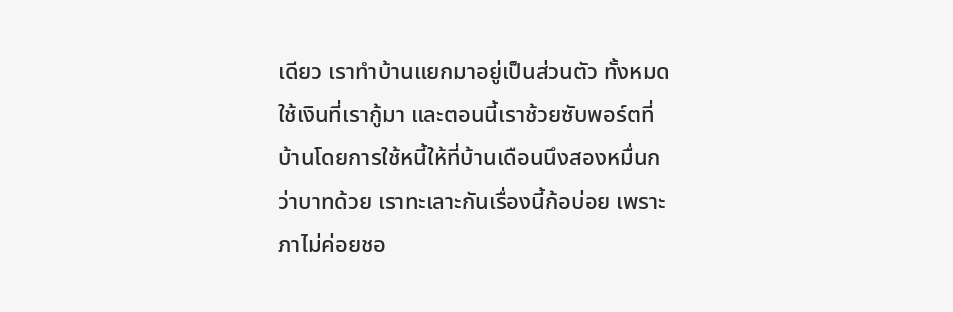เดียว เราทำบ้านแยกมาอยู่เป็นส่วนตัว ทั้งหมดใช้เงินที่เรากู้มา และตอนนี้เราช้วยซับพอร์ตที่บ้านโดยการใช้หนี้ให้ที่บ้านเดือนนึงสองหมื่นกว่าบาทด้วย เราทะเลาะกันเรื่องนี้ก้อบ่อย เพราะภาไม่ค่อยชอ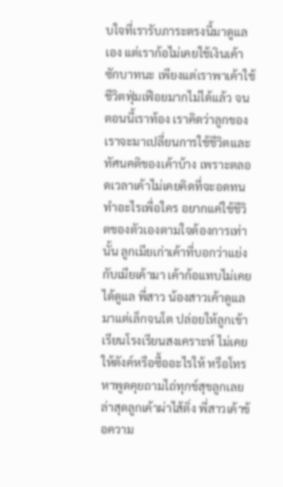บใจที่เรารับภาระตรงนี้มาดูแลเอง แต่เราก้อไม่เคยใช้เงินเค้าซักบาทนะ เพียงแต่เราพาเค้าใช้ชีวิตฟุ่มเฟือยมากไม่ได้แล้ว จนตอนนี้เราท้อง เราคิดว่าลูกของเราจะมาเปลี่ยนการใช้ชีวิตและทัศนคติของเค้าบ้าง เพราะตลอดเวลาเค้าไม่เคยคิดที่จะอดทนทำอะไรเพื่อใคร อยากแค่ใช้ชีวิตของตัวเองตามใจต้องการเท่านั้น ลูกเมียเก่าเค้าที่บอกว่าแย่งกับเมียเค้ามา เค้าก้อแทบไม่เคยได้ดูแล พี่สาว น้องสาวเค้าดูแลมาแต่เล็กจนโต ปล่อยให้ลูกเข้าเรียนโรงเรียนสงเคราะห์ ไม่เคยให้ตังค์หรือซื้ออะไรให้ หรือโทรหาพูดคุยถามไถ่ทุกข์สุขลูกเลย ล่าสุดลูกเค้าผ่าไส้ติ่ง พี่สาวเค้าข้อความ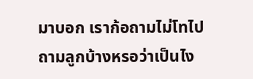มาบอก เราก้อถามไม่โทไปถามลูกบ้างหรอว่าเป็นไง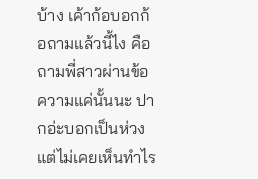บ้าง เค้าก้อบอกก้อถามแล้วนี้ไง คือ ถามพี่สาวผ่านข้อความแค่นั้นนะ ปากอ่ะบอกเป็นห่วง แต่ไม่เคยเห็นทำไร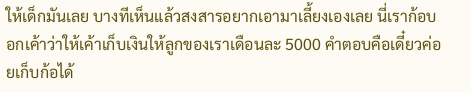ให้เด็กมันเลย บางทีเห็นแล้วสงสารอยากเอามาเลี้ยงเองเลย นี่เราก้อบอกเค้าว่าให้เค้าเก็บเงินให้ลูกของเราเดือนละ 5000 คำตอบคือเดี๋ยวค่อยเก็บก้อได้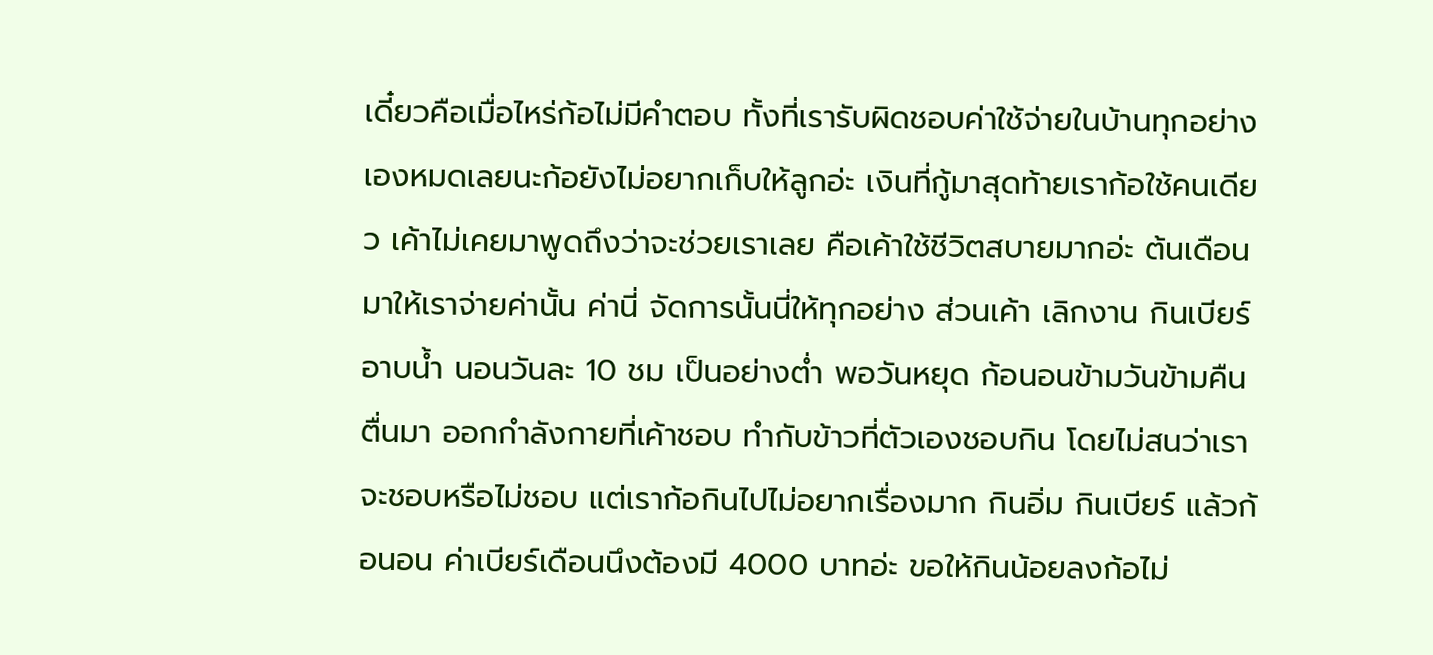เดี๋ยวคือเมื่อไหร่ก้อไม่มีคำตอบ ทั้งที่เรารับผิดชอบค่าใช้จ่ายในบ้านทุกอย่างเองหมดเลยนะก้อยังไม่อยากเก็บให้ลูกอ่ะ เงินที่กู้มาสุดท้ายเราก้อใช้คนเดียว เค้าไม่เคยมาพูดถึงว่าจะช่วยเราเลย คือเค้าใช้ชีวิตสบายมากอ่ะ ต้นเดือนมาให้เราจ่ายค่านั้น ค่านี่ จัดการนั้นนี่ให้ทุกอย่าง ส่วนเค้า เลิกงาน กินเบียร์ อาบน้ำ นอนวันละ 10 ชม เป็นอย่างต่ำ พอวันหยุด ก้อนอนข้ามวันข้ามคืน ตื่นมา ออกกำลังกายที่เค้าชอบ ทำกับข้าวที่ตัวเองชอบกิน โดยไม่สนว่าเราจะชอบหรือไม่ชอบ แต่เราก้อกินไปไม่อยากเรื่องมาก กินอิ่ม กินเบียร์ แล้วก้อนอน ค่าเบียร์เดือนนึงต้องมี 4000 บาทอ่ะ ขอให้กินน้อยลงก้อไม่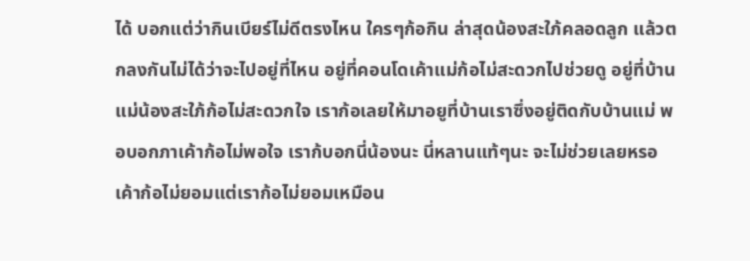ได้ บอกแต่ว่ากินเบียร์ไม่ดีตรงไหน ใครๆก้อกิน ล่าสุดน้องสะใภ้คลอดลูก แล้วตกลงกันไม่ได้ว่าจะไปอยู่ที่ไหน อยู่ที่คอนโดเค้าแม่ก้อไม่สะดวกไปช่วยดู อยู่ที่บ้านแม่น้องสะใภ้ก้อไม่สะดวกใจ เราก้อเลยให้มาอยูที่บ้านเราซึ่งอยู่ติดกับบ้านแม่ พอบอกภาเค้าก้อไม่พอใจ เราก้บอกนี่น้องนะ นี่หลานแท้ๆนะ จะไม่ช่วยเลยหรอ เค้าก้อไม่ยอมแต่เราก้อไม่ยอมเหมือน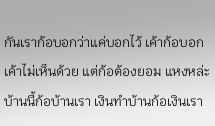กันเราก้อบอกว่าแค่บอกไว้ เค้าก้อบอกเค้าไม่เห็นด้วย แต่ก้อต้องยอม แหงหล่ะ บ้านนี้ก้อบ้านเรา เงินทำบ้านก้อเงินเรา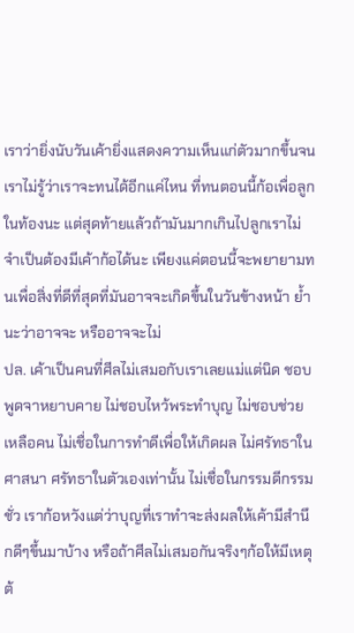เราว่ายิ่งนับวันเค้ายิ่งแสดงความเห็นแก่ตัวมากขึ้นจนเราไม่รู้ว่าเราจะทนได้อีกแค่ไหน ที่ทนตอนนี้ก้อเพื่อลูกในท้องนะ แต่สุดท้ายแล้วถ้ามันมากเกินไปลูกเราไม่จำเป็นต้องมีเค้าก้อได้นะ เพียงแค่ตอนนี้จะพยายามทนเพื่อสิ่งที่ดีที่สุดที่มันอาจจะเกิดขึ้นในวันข้างหน้า ย้ำนะว่าอาจจะ หรืออาจจะไม่
ปล. เค้าเป็นคนที่ศีลไม่เสมอกับเราเลยแม่แต่นิด ชอบพูดจาหยาบคาย ไม่ชอบไหว้พระทำบุญ ไม่ชอบช่วยเหลือคน ไม่เชื่อในการทำดีเพื่อให้เกิดผล ไม่ศรัทธาในศาสนา ศรัทธาในตัวเองเท่านั้น ไม่เชื่อในกรรมดีกรรมชั่ว เราก้อหวังแต่ว่าบุญที่เราทำจะส่งผลให้เค้ามีสำนึกดีๆขึ้นมาบ้าง หรือถ้าศีลไม่เสมอกันจริงๆก้อให้มีเหตุต้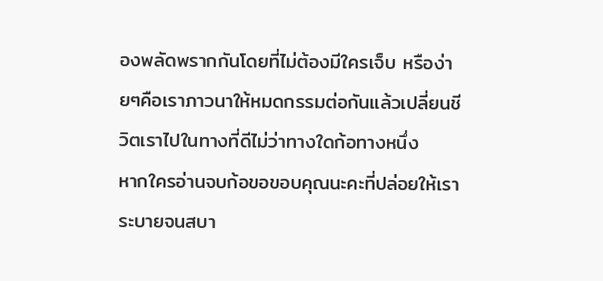องพลัดพรากกันโดยที่ไม่ต้องมีใครเจ็บ หรือง่ายๆคือเราภาวนาให้หมดกรรมต่อกันแล้วเปลี่ยนชีวิตเราไปในทางที่ดีไม่ว่าทางใดก้อทางหนึ่ง
หากใครอ่านจบก้อขอขอบคุณนะคะที่ปล่อยให้เราระบายจนสบา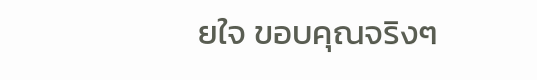ยใจ ขอบคุณจริงๆ